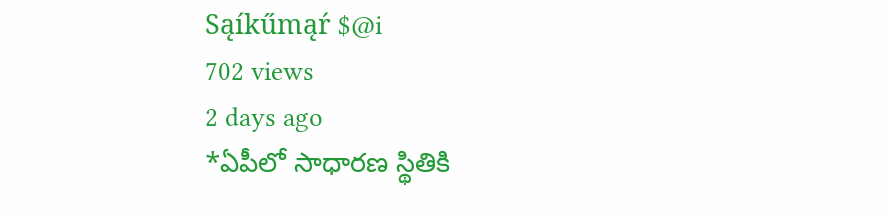Sąíkűmąŕ $@i
702 views
2 days ago
*ఏపీలో సాధారణ స్థితికి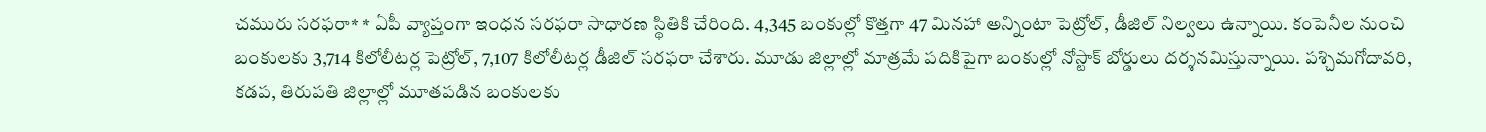చమురు సరఫరా* * ఏపీ వ్యాప్తంగా ఇంధన సరఫరా సాధారణ స్థితికి చేరింది. 4,345 బంకుల్లో కొత్తగా 47 మినహా అన్నింటా పెట్రోల్‌, డీజిల్‌ నిల్వలు ఉన్నాయి. కంపెనీల నుంచి బంకులకు 3,714 కిలోలీటర్ల పెట్రోల్‌, 7,107 కిలోలీటర్ల డీజిల్‌ సరఫరా చేశారు. మూడు జిల్లాల్లో మాత్రమే పదికిపైగా బంకుల్లో నోస్టాక్‌ బోర్డులు దర్శనమిస్తున్నాయి. పశ్చిమగోదావరి, కడప, తిరుపతి జిల్లాల్లో మూతపడిన బంకులకు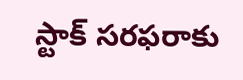స్టాక్‌ సరఫరాకు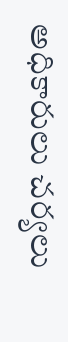అధికారులు చర్యలు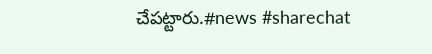చేపట్టారు.#news #sharechat